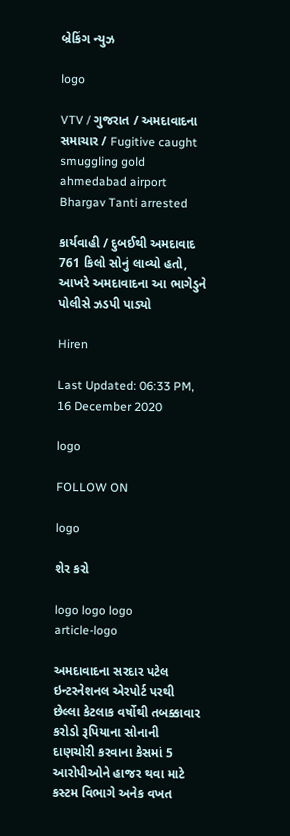બ્રેકિંગ ન્યુઝ

logo

VTV / ગુજરાત / અમદાવાદના સમાચાર / Fugitive caught smuggling gold ahmedabad airport Bhargav Tanti arrested

કાર્યવાહી / દુબઈથી અમદાવાદ 761 કિલો સોનું લાવ્યો હતો, આખરે અમદાવાદના આ ભાગેડુને પોલીસે ઝડપી પાડ્યો

Hiren

Last Updated: 06:33 PM, 16 December 2020

logo

FOLLOW ON

logo

શેર કરો

logo logo logo
article-logo

અમદાવાદના સરદાર પટેલ ઇન્ટરનેશનલ એરપોર્ટ પરથી છેલ્લા કેટલાક વર્ષોથી તબક્કાવાર કરોડો રૂપિયાના સોનાની દાણચોરી કરવાના કેસમાં 5 આરોપીઓને હાજર થવા માટે કસ્ટમ વિભાગે અનેક વખત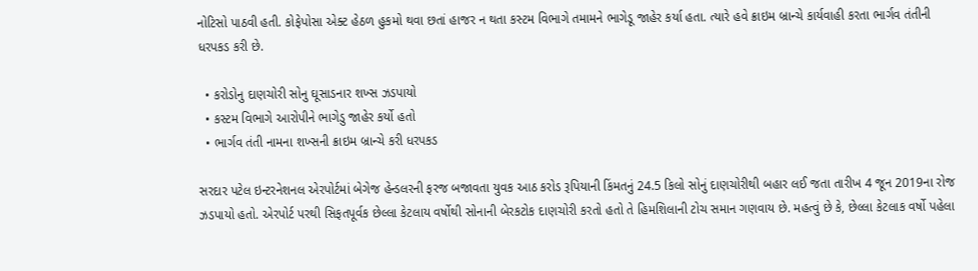નોટિસો પાઠવી હતી. કોફેપોસા એક્ટ હેઠળ હુકમો થવા છતાં હાજર ન થતા કસ્ટમ વિભાગે તમામને ભાગેડૂ જાહેર કર્યા હતા. ત્યારે હવે ક્રાઇમ બ્રાન્ચે કાર્યવાહી કરતા ભાર્ગવ તંતીની ધરપકડ કરી છે.

  • કરોડોનુ દાણચોરી સોનુ ઘૂસાડનાર શખ્સ ઝડપાયો
  • કસ્ટમ વિભાગે આરોપીને ભાગેડુ જાહેર કર્યો હતો
  • ભાર્ગવ તંતી નામના શખ્સની ક્રાઇમ બ્રાન્ચે કરી ધરપકડ

સરદાર પટેલ ઇન્ટરનેશનલ એરપોર્ટમાં બેગેજ હેન્ડલરની ફરજ બજાવતા યુવક આઠ કરોડ રૂપિયાની કિંમતનું 24.5 કિલો સોનું દાણચોરીથી બહાર લઈ જતા તારીખ 4 જૂન 2019ના રોજ ઝડપાયો હતો. એરપોર્ટ પરથી સિફતપૂર્વક છેલ્લા કેટલાય વર્ષોથી સોનાની બેરકટોક દાણચોરી કરતો હતો તે હિમશિલાની ટોચ સમાન ગણવાય છે. મહત્વું છે કે, છેલ્લા કેટલાક વર્ષો પહેલા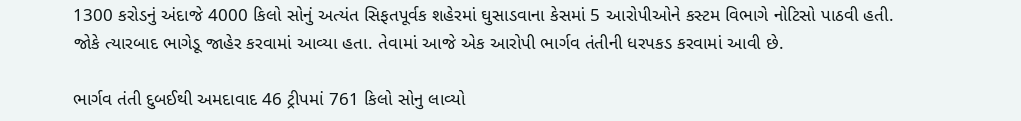1300 કરોડનું અંદાજે 4000 કિલો સોનું અત્યંત સિફતપૂર્વક શહેરમાં ઘુસાડવાના કેસમાં 5 આરોપીઓને કસ્ટમ વિભાગે નોટિસો પાઠવી હતી. જોકે ત્યારબાદ ભાગેડૂ જાહેર કરવામાં આવ્યા હતા. તેવામાં આજે એક આરોપી ભાર્ગવ તંતીની ધરપકડ કરવામાં આવી છે.

ભાર્ગવ તંતી દુબઈથી અમદાવાદ 46 ટ્રીપમાં 761 કિલો સોનુ લાવ્યો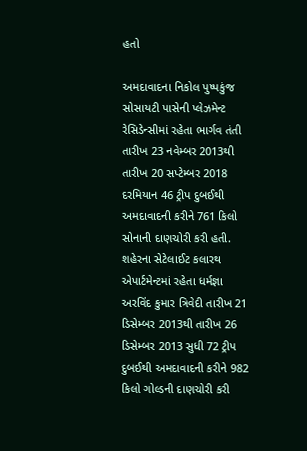હતો

અમદાવાદના નિકોલ પુષ્પકુંજ સોસાયટી પાસેની પ્લેઝમેન્ટ રેસિડેન્સીમાં રહેતા ભાર્ગવ તંતી તારીખ 23 નવેમ્બર 2013થી તારીખ 20 સપ્ટેમ્બર 2018 દરમિયાન 46 ટ્રીપ દુબઈથી અમદાવાદની કરીને 761 કિલો સોનાની દાણચોરી કરી હતી. શહેરના સેટેલાઈટ કલારથ એપાર્ટમેન્ટમાં રહેતા ધર્મજ્ઞા અરવિંદ કુમાર ત્રિવેદી તારીખ 21 ડિસેમ્બર 2013થી તારીખ 26 ડિસેમ્બર 2013 સુધી 72 ટ્રીપ દુબઈથી અમદાવાદની કરીને 982 કિલો ગોલ્ડની દાણચોરી કરી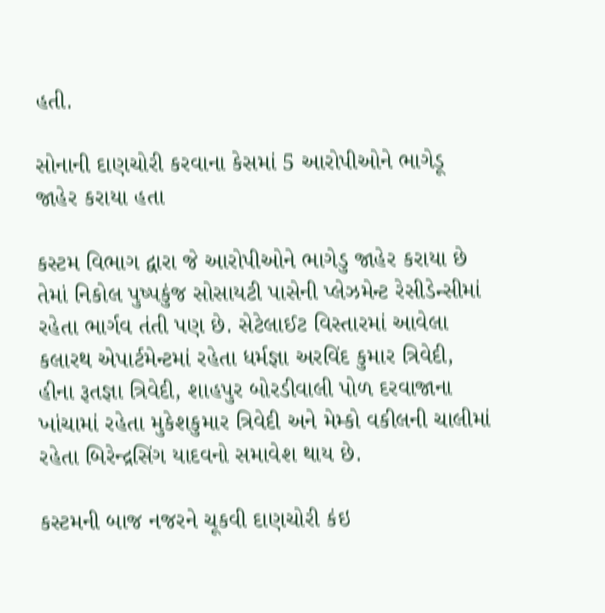હતી.

સોનાની દાણચોરી કરવાના કેસમાં 5 આરોપીઓને ભાગેડૂ જાહેર કરાયા હતા

કસ્ટમ વિભાગ દ્વારા જે આરોપીઓને ભાગેડુ જાહેર કરાયા છે તેમાં નિકોલ પુષ્પકુંજ સોસાયટી પાસેની પ્લેઝમેન્ટ રેસીડેન્સીમાં રહેતા ભાર્ગવ તંતી પણ છે. સેટેલાઈટ વિસ્તારમાં આવેલા કલારથ એપાર્ટમેન્ટમાં રહેતા ધર્મજ્ઞા અરવિંદ કુમાર ત્રિવેદી, હીના રૂતજ્ઞા ત્રિવેદી, શાહપુર બોરડીવાલી પોળ દરવાજાના ખાંચામાં રહેતા મુકેશકુમાર ત્રિવેદી અને મેમ્કો વકીલની ચાલીમાં રહેતા બિરેન્દ્રસિંગ યાદવનો સમાવેશ થાય છે.

કસ્ટમની બાજ નજરને ચૂકવી દાણચોરી કંઇ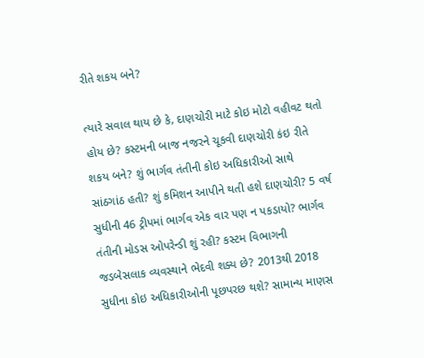રીતે શકય બને?

ત્યારે સવાલ થાય છે કે, દાણચોરી માટે કોઇ મોટો વહીવટ થતો હોય છે? કસ્ટમની બાજ નજરને ચૂકવી દાણચોરી કંઇ રીતે શકય બને? શું ભાર્ગવ તંતીની કોઇ અધિકારીઓ સાથે સાંઠગાંઠ હતી? શું કમિશન આપીને થતી હશે દાણચોરી? 5 વર્ષ સુધીની 46 ટ્રીપમાં ભાર્ગવ એક વાર પણ ન પકડાયો? ભાર્ગવ તંતીની મોડસ ઓપરેન્ડી શું રહી? કસ્ટમ વિભાગની જડબેસલાક વ્યવસ્થાને ભેદવી શક્ય છે? 2013થી 2018 સુધીના કોઇ અધિકારીઓની પૂછપરછ થશે? સામાન્ય માણસ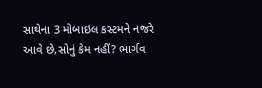સાથેના 3 મોબાઇલ કસ્ટમને નજરે આવે છે,સોનું કેમ નહીં? ભાર્ગવ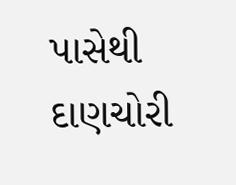પાસેથી દાણચોરી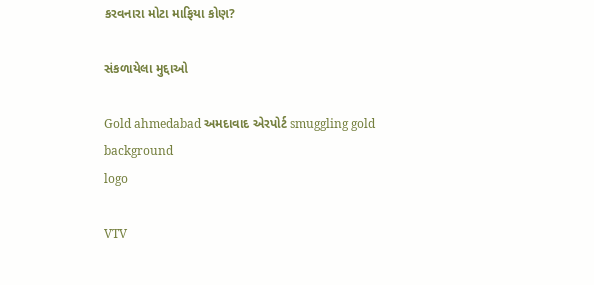કરવનારા મોટા માફિયા કોણ?

સંકળાયેલા મુદ્દાઓ

Gold ahmedabad અમદાવાદ એરપોર્ટ smuggling gold
background
logo

VTV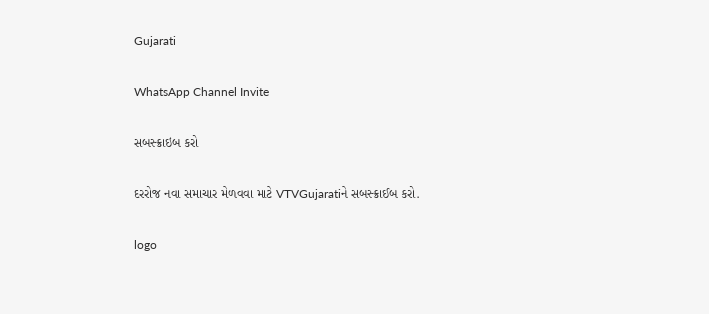Gujarati

WhatsApp Channel Invite

સબસ્ક્રાઇબ કરો

દરરોજ નવા સમાચાર મેળવવા માટે VTVGujaratiને સબસ્ક્રાઈબ કરો.

logo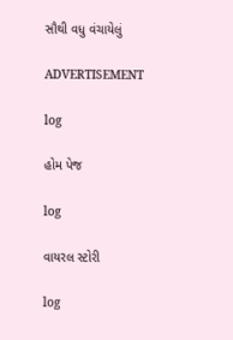સૌથી વધુ વંચાયેલું

ADVERTISEMENT

log

હોમ પેજ

log

વાયરલ સ્ટોરી

log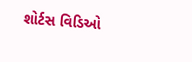શોર્ટસ વિડિઓ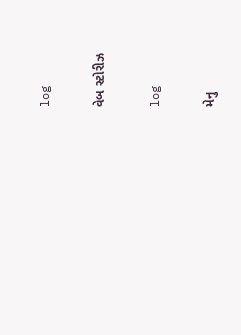log

વેબ સ્ટોરીઝ

log

મેનુ